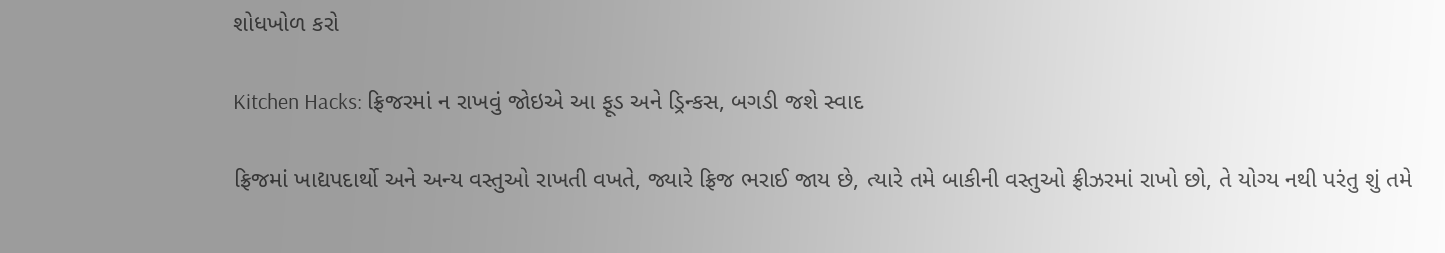શોધખોળ કરો

Kitchen Hacks: ફ્રિજરમાં ન રાખવું જોઇએ આ ફૂડ અને ડ્રિન્કસ, બગડી જશે સ્વાદ

ફ્રિજમાં ખાદ્યપદાર્થો અને અન્ય વસ્તુઓ રાખતી વખતે, જ્યારે ફ્રિજ ભરાઈ જાય છે, ત્યારે તમે બાકીની વસ્તુઓ ફ્રીઝરમાં રાખો છો, તે યોગ્ય નથી પરંતુ શું તમે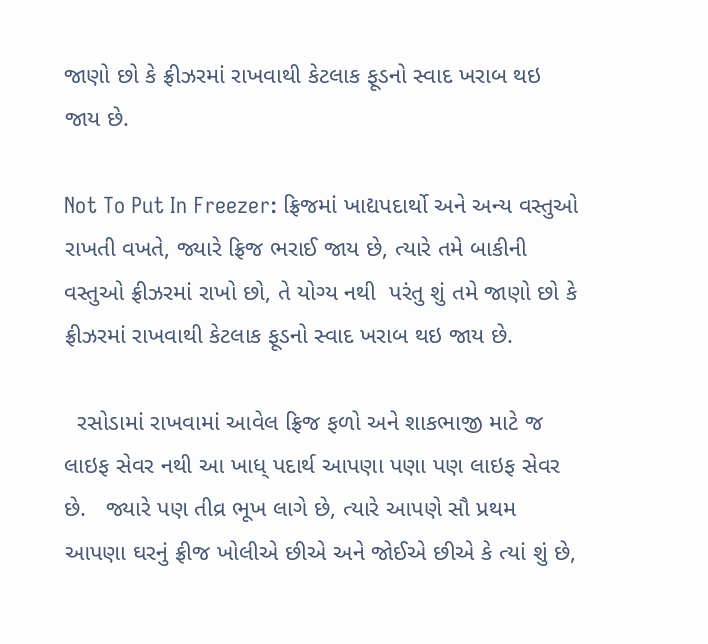જાણો છો કે ફ્રીઝરમાં રાખવાથી કેટલાક ફૂડનો સ્વાદ ખરાબ થઇ જાય છે.

Not To Put In Freezer: ફ્રિજમાં ખાદ્યપદાર્થો અને અન્ય વસ્તુઓ રાખતી વખતે, જ્યારે ફ્રિજ ભરાઈ જાય છે, ત્યારે તમે બાકીની વસ્તુઓ ફ્રીઝરમાં રાખો છો, તે યોગ્ય નથી  પરંતુ શું તમે જાણો છો કે ફ્રીઝરમાં રાખવાથી કેટલાક ફૂડનો સ્વાદ ખરાબ થઇ જાય છે.

  રસોડામાં રાખવામાં આવેલ ફ્રિજ ફળો અને શાકભાજી માટે જ લાઇફ સેવર નથી આ ખાધ્ પદાર્થ આપણા પણા પણ લાઇફ સેવર છે.   જ્યારે પણ તીવ્ર ભૂખ લાગે છે, ત્યારે આપણે સૌ પ્રથમ આપણા ઘરનું ફ્રીજ ખોલીએ છીએ અને જોઈએ છીએ કે ત્યાં શું છે,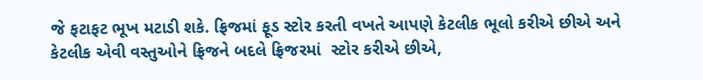જે ફટાફટ ભૂખ મટાડી શકે. ફ્રિજમાં ફૂડ સ્ટોર કરતી વખતે આપણે કેટલીક ભૂલો કરીએ છીએ અને કેટલીક એવી વસ્તુઓને ફ્રિજને બદલે ફ્રિજરમાં  સ્ટોર કરીએ છીએ,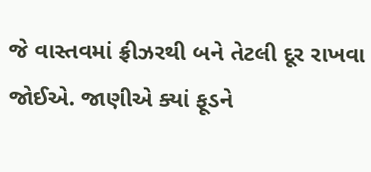જે વાસ્તવમાં ફ્રીઝરથી બને તેટલી દૂર રાખવા  જોઈએ. જાણીએ ક્યાં ફૂડને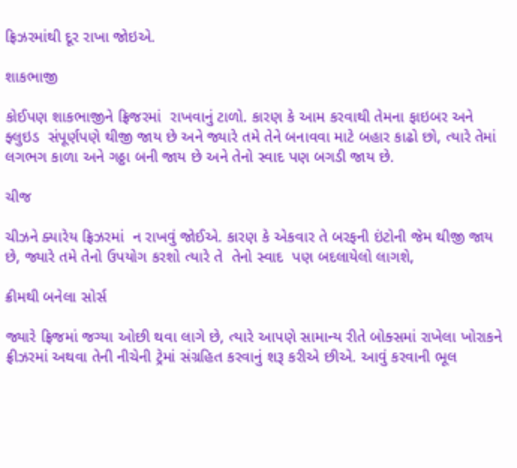ફ્રિઝરમાંથી દૂર રાખા જોઇએ.

શાકભાજી

કોઈપણ શાકભાજીને ફ્રિજરમાં  રાખવાનું ટાળો. કારણ કે આમ કરવાથી તેમના ફાઇબર અને ફ્લુઇડ  સંપૂર્ણપણે થીજી જાય છે અને જ્યારે તમે તેને બનાવવા માટે બહાર કાઢો છો, ત્યારે તેમાં લગભગ કાળા અને ગઠ્ઠા બની જાય છે અને તેનો સ્વાદ પણ બગડી જાય છે.

ચીજ

ચીઝને ક્યારેય ફ્રિઝરમાં  ન રાખવું જોઈએ. કારણ કે એકવાર તે બરફની ઇંટોની જેમ થીજી જાય છે, જ્યારે તમે તેનો ઉપયોગ કરશો ત્યારે તે  તેનો સ્વાદ  પણ બદલાયેલો લાગશે,

ક્રીમથી બનેલા સોર્સ

જ્યારે ફ્રિજમાં જગ્યા ઓછી થવા લાગે છે, ત્યારે આપણે સામાન્ય રીતે બોક્સમાં રાખેલા ખોરાકને ફ્રીઝરમાં અથવા તેની નીચેની ટ્રેમાં સંગ્રહિત કરવાનું શરૂ કરીએ છીએ. આવું કરવાની ભૂલ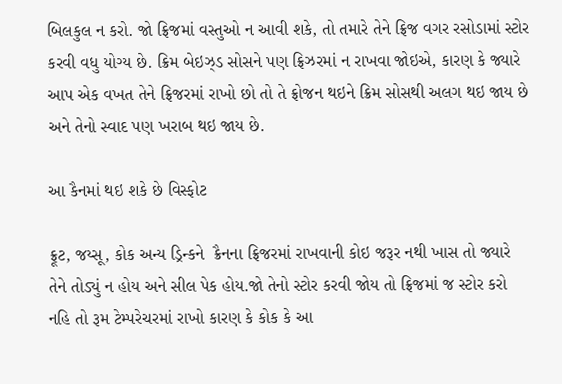બિલકુલ ન કરો. જો ફ્રિજમાં વસ્તુઓ ન આવી શકે, તો તમારે તેને ફ્રિજ વગર રસોડામાં સ્ટોર કરવી વધુ યોગ્ય છે. ક્રિમ બેઇઝ્ડ સોસને પણ ફ્રિઝરમાં ન રાખવા જોઇએ, કારણ કે જ્યારે આપ એક વખત તેને ફ્રિજરમાં રાખો છો તો તે ફ્રોજન થઇને ક્રિમ સોસથી અલગ થઇ જાય છે અને તેનો સ્વાદ પણ ખરાબ થઇ જાય છે.

આ કૈનમાં થઇ શકે છે વિસ્ફોટ

ફ્રૂટ, જય્સૂ, કોક અન્ય ડ્રિન્કને  ક્રૈનના ફ્રિજરમાં રાખવાની કોઇ જરૂર નથી ખાસ તો જ્યારે તેને તોડ્યું ન હોય અને સીલ પેક હોય.જો તેનો સ્ટોર કરવી જોય તો ફ્રિજમાં જ સ્ટોર કરો નહિ તો રૂમ ટેમ્પરેચરમાં રાખો કારણ કે કોક કે આ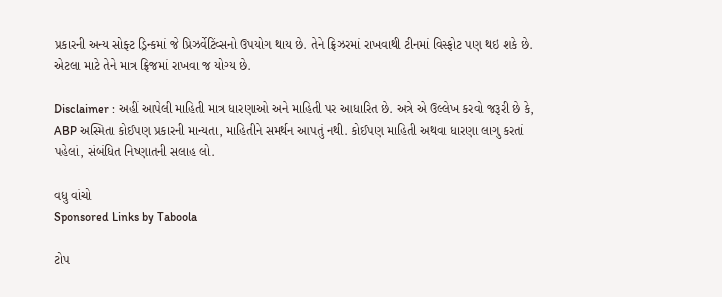પ્રકારની અન્ય સોફ્ટ ડ્રિન્કમાં જે પ્રિઝર્વેટિંવ્સનો ઉપયોગ થાય છે. તેને ફ્રિઝરમાં રાખવાથી ટીનમાં વિસ્ફોટ પણ થઇ શકે છે.  એટલા માટે તેને માત્ર ફ્રિજમાં રાખવા જ યોગ્ય છે.

Disclaimer : અહીં આપેલી માહિતી માત્ર ધારણાઓ અને માહિતી પર આધારિત છે. અત્રે એ ઉલ્લેખ કરવો જરૂરી છે કે, ABP અસ્મિતા કોઈપણ પ્રકારની માન્યતા, માહિતીને સમર્થન આપતું નથી. કોઈપણ માહિતી અથવા ધારણા લાગુ કરતાં પહેલાં, સંબંધિત નિષ્ણાતની સલાહ લો.

વધુ વાંચો
Sponsored Links by Taboola

ટોપ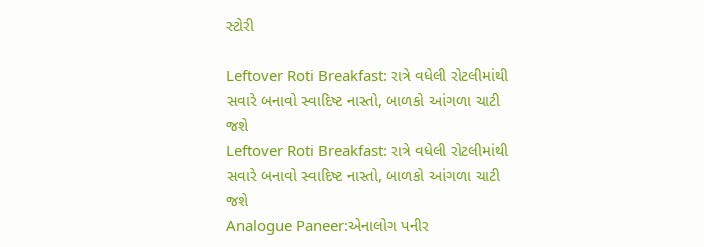સ્ટોરી

Leftover Roti Breakfast: રાત્રે વધેલી રોટલીમાંથી સવારે બનાવો સ્વાદિષ્ટ નાસ્તો, બાળકો આંગળા ચાટી જશે
Leftover Roti Breakfast: રાત્રે વધેલી રોટલીમાંથી સવારે બનાવો સ્વાદિષ્ટ નાસ્તો, બાળકો આંગળા ચાટી જશે
Analogue Paneer:એનાલોગ પનીર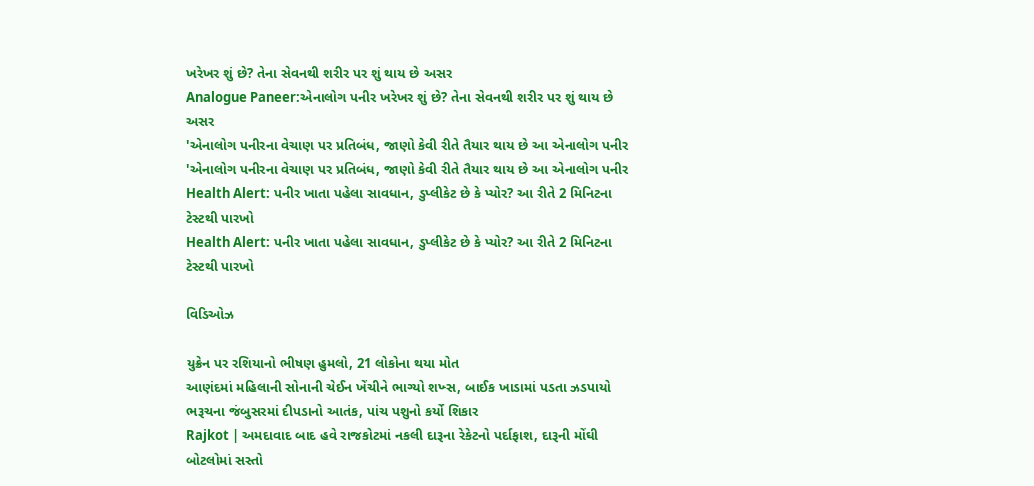ખરેખર શું છે? તેના સેવનથી શરીર પર શું થાય છે અસર
Analogue Paneer:એનાલોગ પનીર ખરેખર શું છે? તેના સેવનથી શરીર પર શું થાય છે અસર
'એનાલોગ પનીરના વેચાણ પર પ્રતિબંધ, જાણો કેવી રીતે તૈયાર થાય છે આ એનાલોગ પનીર
'એનાલોગ પનીરના વેચાણ પર પ્રતિબંધ, જાણો કેવી રીતે તૈયાર થાય છે આ એનાલોગ પનીર
Health Alert: પનીર ખાતા પહેલા સાવધાન, ડુપ્લીકેટ છે કે પ્યોર? આ રીતે 2 મિનિટના ટેસ્ટથી પારખો
Health Alert: પનીર ખાતા પહેલા સાવધાન, ડુપ્લીકેટ છે કે પ્યોર? આ રીતે 2 મિનિટના ટેસ્ટથી પારખો

વિડિઓઝ

યુક્રેન પર રશિયાનો ભીષણ હુમલો, 21 લોકોના થયા મોત
આણંદમાં મહિલાની સોનાની ચેઈન ખેંચીને ભાગ્યો શખ્સ, બાઈક ખાડામાં પડતા ઝડપાયો
ભરૂચના જંબુસરમાં દીપડાનો આતંક, પાંચ પશુનો કર્યો શિકાર
Rajkot | અમદાવાદ બાદ હવે રાજકોટમાં નકલી દારૂના રેકેટનો પર્દાફાશ, દારૂની મોંઘી બોટલોમાં સસ્તો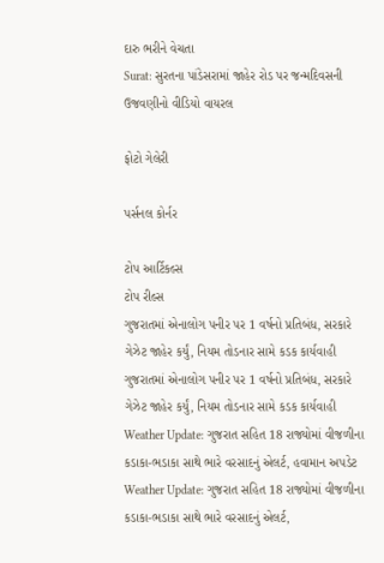દારુ ભરીને વેચતા
Surat: સુરતના પાંડેસરામાં જાહેર રોડ પર જન્મદિવસની ઉજવણીનો વીડિયો વાયરલ

ફોટો ગેલેરી

પર્સનલ કોર્નર

ટોપ આર્ટિકલ્સ
ટોપ રીલ્સ
ગુજરાતમાં એનાલોગ પનીર પર 1 વર્ષનો પ્રતિબંધ, સરકારે ગેઝેટ જાહેર કર્યું, નિયમ તોડનાર સામે કડક કાર્યવાહી
ગુજરાતમાં એનાલોગ પનીર પર 1 વર્ષનો પ્રતિબંધ, સરકારે ગેઝેટ જાહેર કર્યું, નિયમ તોડનાર સામે કડક કાર્યવાહી
Weather Update: ગુજરાત સહિત 18 રાજ્યોમાં વીજળીના કડાકા-ભડાકા સાથે ભારે વરસાદનું એલર્ટ, હવામાન અપડેટ
Weather Update: ગુજરાત સહિત 18 રાજ્યોમાં વીજળીના કડાકા-ભડાકા સાથે ભારે વરસાદનું એલર્ટ,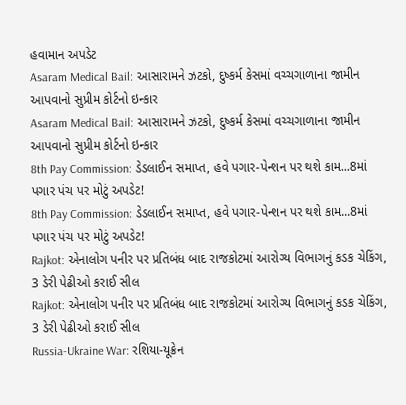હવામાન અપડેટ
Asaram Medical Bail: આસારામને ઝટકો, દુષ્કર્મ કેસમાં વચ્ચગાળાના જામીન આપવાનો સુપ્રીમ કોર્ટનો ઇન્કાર
Asaram Medical Bail: આસારામને ઝટકો, દુષ્કર્મ કેસમાં વચ્ચગાળાના જામીન આપવાનો સુપ્રીમ કોર્ટનો ઇન્કાર
8th Pay Commission: ડેડલાઈન સમાપ્ત, હવે પગાર-પેન્શન પર થશે કામ...8માં પગાર પંચ પર મોટું અપડેટ!
8th Pay Commission: ડેડલાઈન સમાપ્ત, હવે પગાર-પેન્શન પર થશે કામ...8માં પગાર પંચ પર મોટું અપડેટ!
Rajkot: એનાલોગ પનીર પર પ્રતિબંધ બાદ રાજકોટમાં આરોગ્ય વિભાગનું કડક ચેકિંગ, 3 ડેરી પેઢીઓ કરાઈ સીલ
Rajkot: એનાલોગ પનીર પર પ્રતિબંધ બાદ રાજકોટમાં આરોગ્ય વિભાગનું કડક ચેકિંગ, 3 ડેરી પેઢીઓ કરાઈ સીલ
Russia-Ukraine War: રશિયા-યૂક્રેન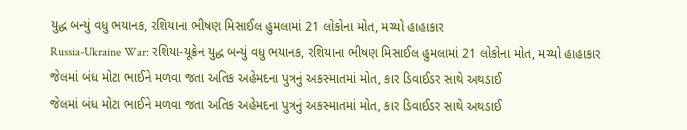યુદ્ધ બન્યું વધુ ભયાનક, રશિયાના ભીષણ મિસાઈલ હુમલામાં 21 લોકોના મોત, મચ્યો હાહાકાર
Russia-Ukraine War: રશિયા-યૂક્રેન યુદ્ધ બન્યું વધુ ભયાનક, રશિયાના ભીષણ મિસાઈલ હુમલામાં 21 લોકોના મોત, મચ્યો હાહાકાર
જેલમાં બંધ મોટા ભાઈને મળવા જતા અતિક અહેમદના પુત્રનું અકસ્માતમાં મોત, કાર ડિવાઈડર સાથે અથડાઈ
જેલમાં બંધ મોટા ભાઈને મળવા જતા અતિક અહેમદના પુત્રનું અકસ્માતમાં મોત, કાર ડિવાઈડર સાથે અથડાઈ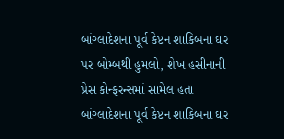બાંગ્લાદેશના પૂર્વ કેપ્ટન શાકિબના ઘર પર બોમ્બથી હુમલો, શેખ હસીનાની પ્રેસ કોન્ફરન્સમાં સામેલ હતા
બાંગ્લાદેશના પૂર્વ કેપ્ટન શાકિબના ઘર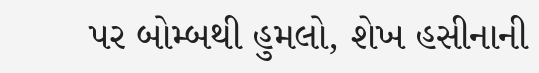પર બોમ્બથી હુમલો, શેખ હસીનાની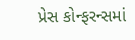પ્રેસ કોન્ફરન્સમાં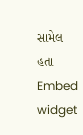સામેલ હતા
Embed widget